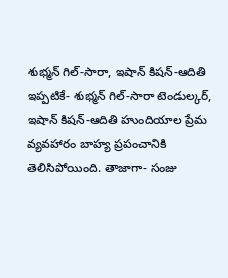శుభ్మన్ గిల్-సారా, ఇషాన్ కిషన్-ఆదితి
ఇప్పటికే- శుభ్మన్ గిల్-సారా టెండుల్కర్, ఇషాన్ కిషన్-ఆదితి హుందియాల ప్రేమ వ్యవహారం బాహ్య ప్రపంచానికి తెలిసిపోయింది. తాజాగా- సంజు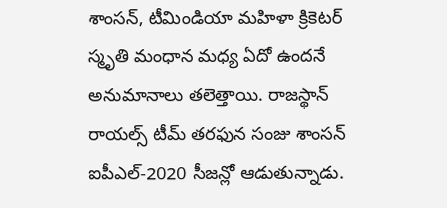శాంసన్, టీమిండియా మహిళా క్రికెటర్ స్మృతి మంధాన మధ్య ఏదో ఉందనే అనుమానాలు తలెత్తాయి. రాజస్థాన్ రాయల్స్ టీమ్ తరఫున సంజు శాంసన్ ఐపీఎల్-2020 సీజన్లో ఆడుతున్నాడు.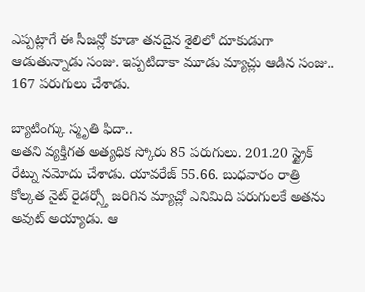ఎప్పట్లాగే ఈ సీజన్లో కూడా తనదైన శైలిలో దూకుడుగా ఆడుతున్నాడు సంజు. ఇప్పటిదాకా మూడు మ్యాచ్లు ఆడిన సంజు.. 167 పరుగులు చేశాడు.

బ్యాటింగ్కు స్మృతి ఫిదా..
అతని వ్యక్తిగత అత్యధిక స్కోరు 85 పరుగులు. 201.20 స్ట్రైక్ రేట్ను నమోదు చేశాడు. యావరేజ్ 55.66. బుధవారం రాత్రి కోల్కత నైట్ రైడర్స్తో జరిగిన మ్యాచ్లో ఎనిమిది పరుగులకే అతను అవుట్ అయ్యాడు. ఆ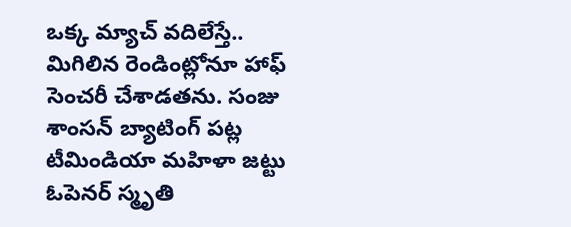ఒక్క మ్యాచ్ వదిలేస్తే.. మిగిలిన రెండింట్లోనూ హాఫ్ సెంచరీ చేశాడతను. సంజు శాంసన్ బ్యాటింగ్ పట్ల టీమిండియా మహిళా జట్టు ఓపెనర్ స్మృతి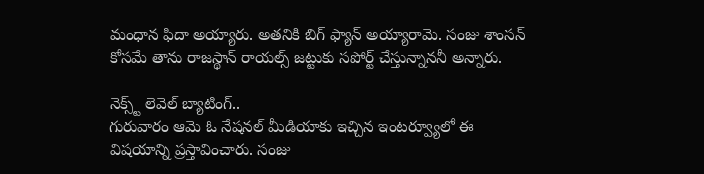మంధాన ఫిదా అయ్యారు. అతనికి బిగ్ ఫ్యాన్ అయ్యారామె. సంజు శాంసన్ కోసమే తాను రాజస్థాన్ రాయల్స్ జట్టుకు సపోర్ట్ చేస్తున్నాననీ అన్నారు.

నెక్స్ట్ లెవెల్ బ్యాటింగ్..
గురువారం ఆమె ఓ నేషనల్ మీడియాకు ఇచ్చిన ఇంటర్వ్యూలో ఈ విషయాన్ని ప్రస్తావించారు. సంజు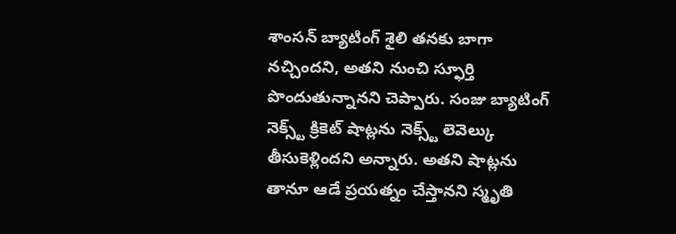శాంసన్ బ్యాటింగ్ శైలి తనకు బాగా నచ్చిందని, అతని నుంచి స్ఫూర్తి పొందుతున్నానని చెప్పారు. సంజు బ్యాటింగ్ నెక్స్ట్ క్రికెట్ షాట్లను నెక్స్ట్ లెవెల్కు తీసుకెళ్లిందని అన్నారు. అతని షాట్లను తానూ ఆడే ప్రయత్నం చేస్తానని స్మృతి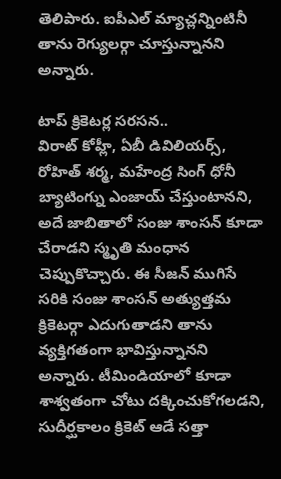తెలిపారు. ఐపీఎల్ మ్యాచ్లన్నింటినీ తాను రెగ్యులర్గా చూస్తున్నానని అన్నారు.

టాప్ క్రికెటర్ల సరసన..
విరాట్ కోహ్లీ, ఏబీ డివిలియర్స్, రోహిత్ శర్మ, మహేంద్ర సింగ్ ధోనీ బ్యాటింగ్ను ఎంజాయ్ చేస్తుంటానని, అదే జాబితాలో సంజు శాంసన్ కూడా చేరాడని స్మృతి మంధాన చెప్పుకొచ్చారు. ఈ సీజన్ ముగిసే సరికి సంజు శాంసన్ అత్యుత్తమ క్రికెటర్గా ఎదుగుతాడని తాను వ్యక్తిగతంగా భావిస్తున్నానని అన్నారు. టీమిండియాలో కూడా శాశ్వతంగా చోటు దక్కించుకోగలడని, సుదీర్ఘకాలం క్రికెట్ ఆడే సత్తా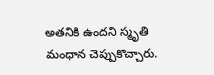అతనికి ఉందని స్మృతి మంధాన చెప్పుకొచ్చారు.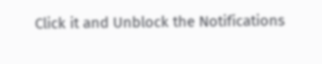Click it and Unblock the Notifications